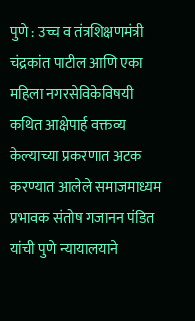पुणे : उच्च व तंत्रशिक्षणमंत्री चंद्रकांत पाटील आणि एका महिला नगरसेविकेविषयी कथित आक्षेपार्ह वक्तव्य केल्याच्या प्रकरणात अटक करण्यात आलेले समाजमाध्यम प्रभावक संतोष गजानन पंडित यांची पुणे न्यायालयाने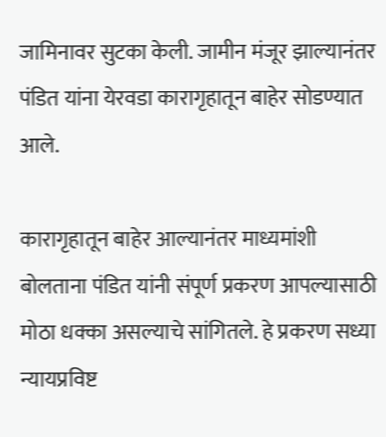जामिनावर सुटका केली. जामीन मंजूर झाल्यानंतर पंडित यांना येरवडा कारागृहातून बाहेर सोडण्यात आले.

कारागृहातून बाहेर आल्यानंतर माध्यमांशी बोलताना पंडित यांनी संपूर्ण प्रकरण आपल्यासाठी मोठा धक्का असल्याचे सांगितले. हे प्रकरण सध्या न्यायप्रविष्ट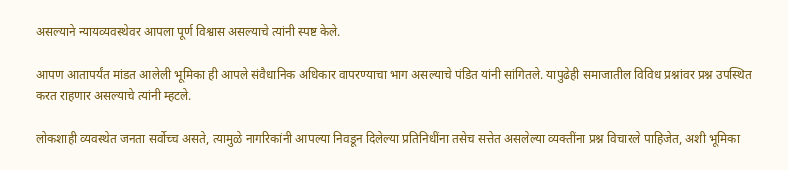असल्याने न्यायव्यवस्थेवर आपला पूर्ण विश्वास असल्याचे त्यांनी स्पष्ट केले.

आपण आतापर्यंत मांडत आलेली भूमिका ही आपले संवैधानिक अधिकार वापरण्याचा भाग असल्याचे पंडित यांनी सांगितले. यापुढेही समाजातील विविध प्रश्नांवर प्रश्न उपस्थित करत राहणार असल्याचे त्यांनी म्हटले.

लोकशाही व्यवस्थेत जनता सर्वोच्च असते, त्यामुळे नागरिकांनी आपल्या निवडून दिलेल्या प्रतिनिधींना तसेच सत्तेत असलेल्या व्यक्तींना प्रश्न विचारले पाहिजेत, अशी भूमिका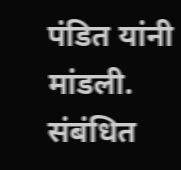पंडित यांनी मांडली. संबंधित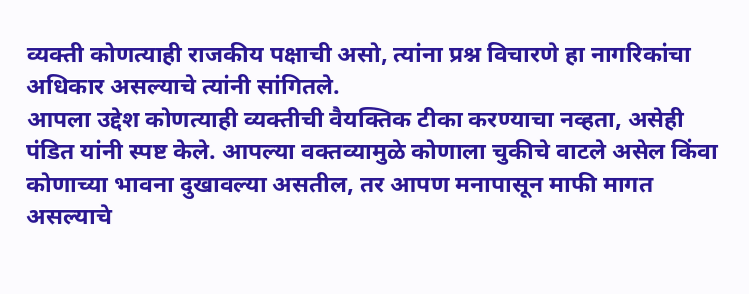व्यक्ती कोणत्याही राजकीय पक्षाची असो, त्यांना प्रश्न विचारणे हा नागरिकांचा अधिकार असल्याचे त्यांनी सांगितले.
आपला उद्देश कोणत्याही व्यक्तीची वैयक्तिक टीका करण्याचा नव्हता, असेही पंडित यांनी स्पष्ट केले. आपल्या वक्तव्यामुळे कोणाला चुकीचे वाटले असेल किंवा कोणाच्या भावना दुखावल्या असतील, तर आपण मनापासून माफी मागत असल्याचे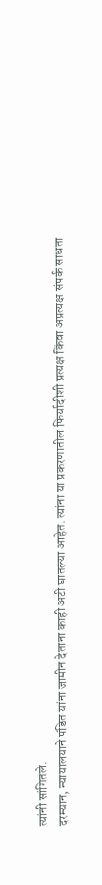त्यांनी सांगितले.
दरम्यान, न्यायालयाने पंडित यांना जामीन देताना काही अटी घातल्या आहेत. त्यांना या प्रकरणातील फिर्यादीशी प्रत्यक्ष किंवा अप्रत्यक्ष संपर्क साधता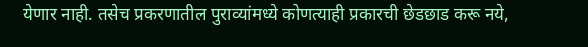येणार नाही. तसेच प्रकरणातील पुराव्यांमध्ये कोणत्याही प्रकारची छेडछाड करू नये,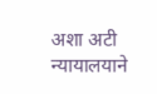अशा अटी न्यायालयाने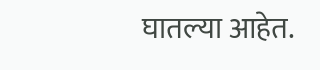घातल्या आहेत.